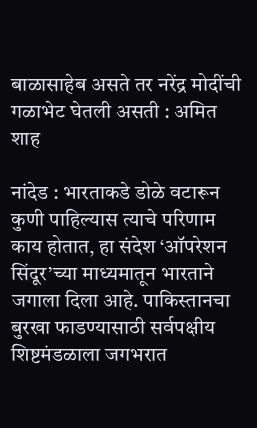बाळासाहेब असते तर नरेंद्र मोदींची गळाभेट घेतली असती : अमित शाह

नांदेड : भारताकडे डोळे वटारून कुणी पाहिल्यास त्याचे परिणाम काय होतात, हा संदेश ‘ऑपरेशन सिंदूर’च्या माध्यमातून भारताने जगाला दिला आहे. पाकिस्तानचा बुरखा फाडण्यासाठी सर्वपक्षीय शिष्टमंडळाला जगभरात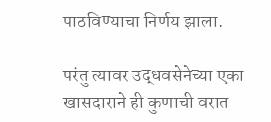पाठविण्याचा निर्णय झाला.

परंतु त्यावर उद्धवसेनेच्या एका खासदाराने ही कुणाची वरात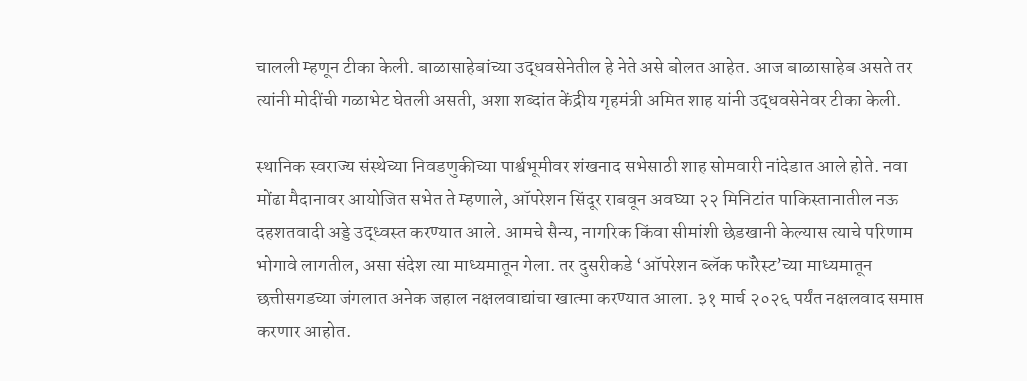चालली म्हणून टीका केली. बाळासाहेबांच्या उद्धवसेनेतील हे नेते असे बोलत आहेत. आज बाळासाहेब असते तर त्यांनी मोदींची गळाभेट घेतली असती, अशा शब्दांत केंद्रीय गृहमंत्री अमित शाह यांनी उद्धवसेनेवर टीका केली.

स्थानिक स्वराज्य संस्थेच्या निवडणुकीच्या पार्श्वभूमीवर शंखनाद सभेसाठी शाह सोमवारी नांदेडात आले होते. नवा मोंढा मैदानावर आयोजित सभेत ते म्हणाले, ऑपरेशन सिंदूर राबवून अवघ्या २२ मिनिटांत पाकिस्तानातील नऊ दहशतवादी अड्डे उद्ध्वस्त करण्यात आले. आमचे सैन्य, नागरिक किंवा सीमांशी छेडखानी केल्यास त्याचे परिणाम भोगावे लागतील, असा संदेश त्या माध्यमातून गेला. तर दुसरीकडे ‘ऑपरेशन ब्लॅक फॉरेस्ट’च्या माध्यमातून छत्तीसगडच्या जंगलात अनेक जहाल नक्षलवाद्यांचा खात्मा करण्यात आला. ३१ मार्च २०२६ पर्यंत नक्षलवाद समाप्त करणार आहोत.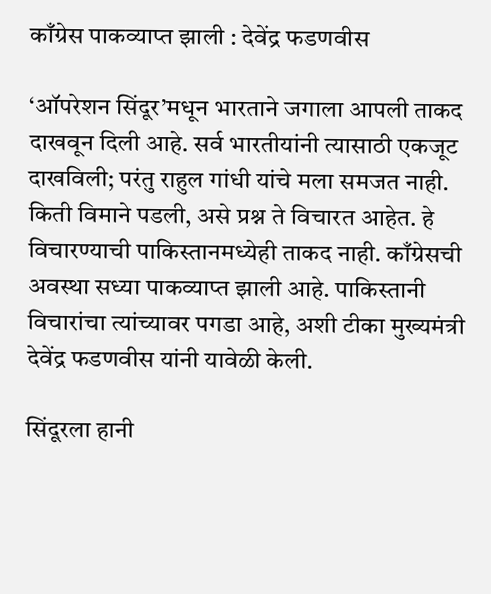काँग्रेस पाकव्याप्त झाली : देवेंद्र फडणवीस

‘ऑपरेशन सिंदूर’मधून भारताने जगाला आपली ताकद दाखवून दिली आहे. सर्व भारतीयांनी त्यासाठी एकजूट दाखविली; परंतु राहुल गांधी यांचे मला समजत नाही. किती विमाने पडली, असे प्रश्न ते विचारत आहेत. हे विचारण्याची पाकिस्तानमध्येही ताकद नाही. काँग्रेसची अवस्था सध्या पाकव्याप्त झाली आहे. पाकिस्तानी विचारांचा त्यांच्यावर पगडा आहे, अशी टीका मुख्यमंत्री देवेंद्र फडणवीस यांनी यावेळी केली.

सिंदूरला हानी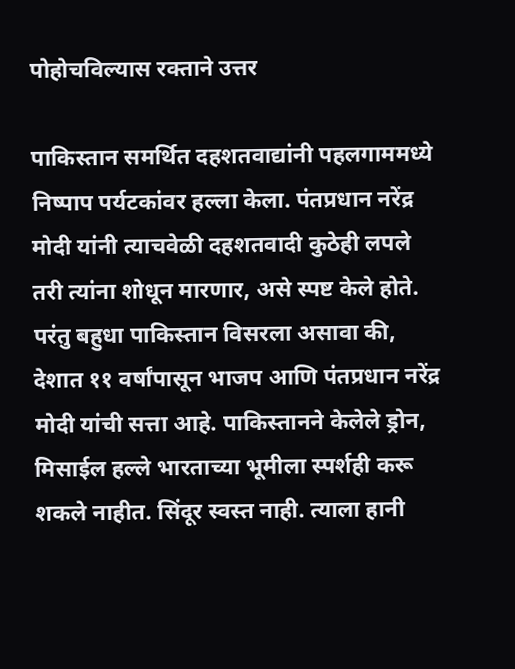पोहोचविल्यास रक्ताने उत्तर

पाकिस्तान समर्थित दहशतवाद्यांनी पहलगाममध्ये निष्पाप पर्यटकांवर हल्ला केला. पंतप्रधान नरेंद्र मोदी यांनी त्याचवेळी दहशतवादी कुठेही लपले तरी त्यांना शोधून मारणार, असे स्पष्ट केले होते. परंतु बहुधा पाकिस्तान विसरला असावा की, देशात ११ वर्षांपासून भाजप आणि पंतप्रधान नरेंद्र मोदी यांची सत्ता आहे. पाकिस्तानने केलेले ड्रोन, मिसाईल हल्ले भारताच्या भूमीला स्पर्शही करू शकले नाहीत. सिंदूर स्वस्त नाही. त्याला हानी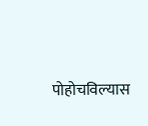पोहोचविल्यास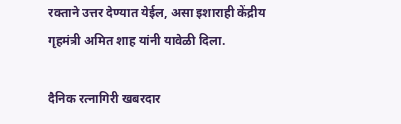रक्ताने उत्तर देण्यात येईल, असा इशाराही केंद्रीय गृहमंत्री अमित शाह यांनी यावेळी दिला.

दैनिक रत्नागिरी खबरदार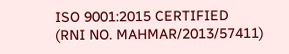ISO 9001:2015 CERTIFIED
(RNI NO. MAHMAR/2013/57411)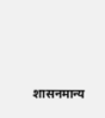शासनमान्य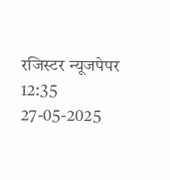रजिस्टर न्यूजपेपर
12:35 27-05-2025